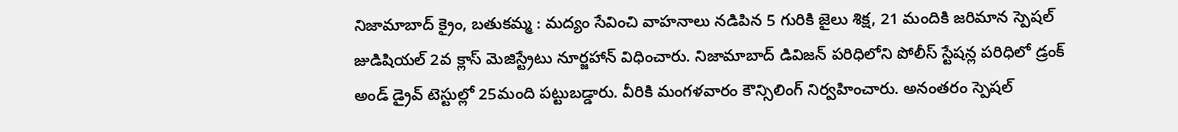నిజామాబాద్ క్రైం, బతుకమ్మ : మద్యం సేవించి వాహనాలు నడిపిన 5 గురికి జైలు శిక్ష, 21 మందికి జరిమాన స్పెషల్ జుడిషియల్ 2వ క్లాస్ మెజిస్ట్రేటు నూర్జహాన్ విధించారు. నిజామాబాద్ డివిజన్ పరిధిలోని పోలీస్ స్టేషన్ల పరిధిలో డ్రంక్ అండ్ డ్రైవ్ టెస్టుల్లో 25మంది పట్టుబడ్డారు. వీరికి మంగళవారం కౌన్సిలింగ్ నిర్వహించారు. అనంతరం స్పెషల్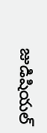జుడిషియల్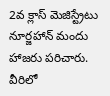2వ క్లాస్ మెజిస్ట్రేటు నూర్జహాన్ మందు హాజరు పరిచారు. వీరిలో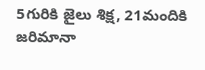5గురికి జైలు శిక్ష, 21మందికి జరిమానా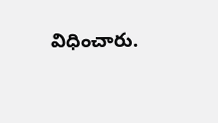విధించారు.